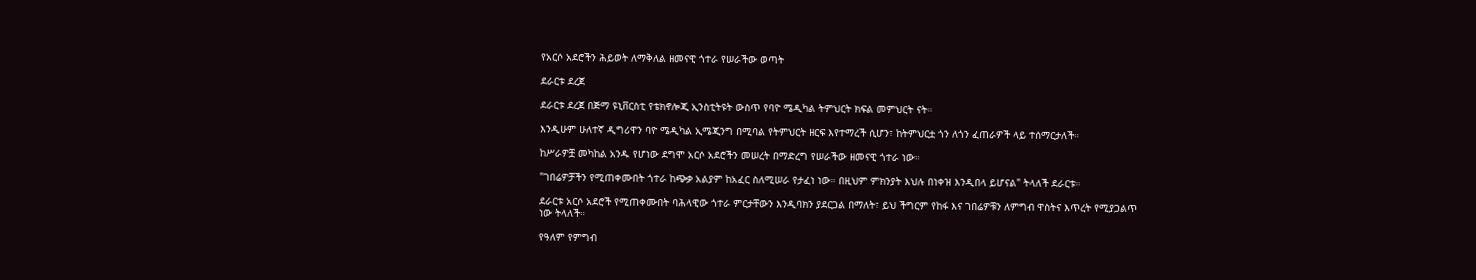የአርሶ አደሮችን ሕይወት ለማቅለል ዘመናዊ ጎተራ የሠራችው ወጣት

ደራርቱ ደረጀ

ደራርቱ ደረጀ በጅማ ዩኒቨርስቲ የቴክኖሎጂ ኢንስቲትዩት ውስጥ የባዮ ሜዲካል ትምህርት ክፍል መምህርት ናት።

እንዲሁም ሁለተኛ ዲግሪዋን ባዮ ሜዲካል ኢሜጂንግ በሚባል የትምህርት ዘርፍ እየተማረች ሲሆን፣ ከትምህርቷ ጎን ለጎን ፈጠራዎች ላይ ተሰማርታለች።

ከሥራዎቿ መካከል አንዱ የሆነው ደግሞ አርሶ አደሮችን መሠረት በማድረግ የሠራችው ዘመናዊ ጎተራ ነው።

"ገበሬዎቻችን የሚጠቀሙበት ጎተራ ከጭቃ አልያም ከአፈር ስለሚሠራ የታፈነ ነው። በዚህም ምክንያት እህሉ በነቀዝ እንዲበላ ይሆናል" ትላለች ደራርቱ።

ደራርቱ አርሶ አደሮች የሚጠቀሙበት ባሕላዊው ጎተራ ምርታቸውን እንዲባክን ያደርጋል በማለት፣ ይህ ችግርም የከፋ እና ገበሬዎቹን ለምግብ ዋስትና እጥረት የሚያጋልጥ ነው ትላለች።

የዓለም የምግብ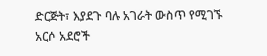ድርጅት፣ እያደጉ ባሉ አገራት ውስጥ የሚገኙ አርሶ አደሮች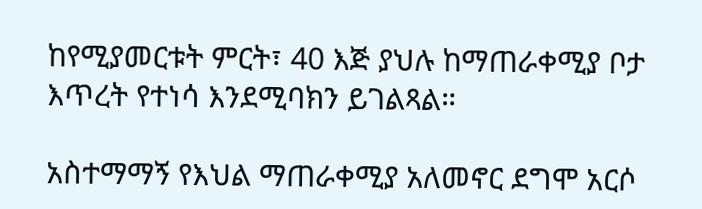ከየሚያመርቱት ምርት፣ 40 እጅ ያህሉ ከማጠራቀሚያ ቦታ እጥረት የተነሳ እንደሚባክን ይገልጻል።

አስተማማኝ የእህል ማጠራቀሚያ አለመኖር ደግሞ አርሶ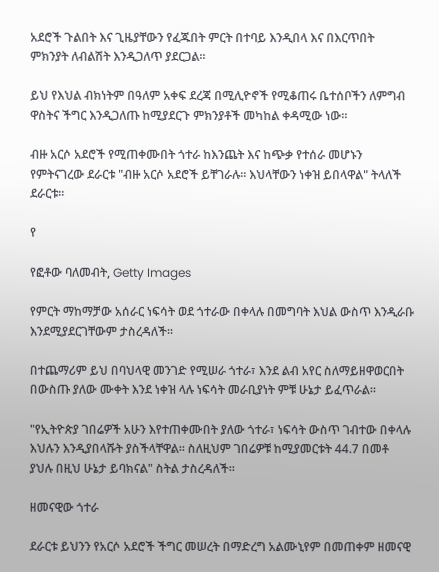አደሮች ጉልበት እና ጊዜያቸውን የፈጁበት ምርት በተባይ እንዲበላ እና በእርጥበት ምክንያት ለብልሽት እንዲጋለጥ ያደርጋል።

ይህ የእህል ብክነትም በዓለም አቀፍ ደረጃ በሚሊዮኖች የሚቆጠሩ ቤተሰቦችን ለምግብ ዋስትና ችግር እንዲጋለጡ ከሚያደርጉ ምክንያቶች መካከል ቀዳሚው ነው።

ብዙ አርሶ አደሮች የሚጠቀሙበት ጎተራ ከእንጨት እና ከጭቃ የተሰራ መሆኑን የምትናገረው ደራርቱ "ብዙ አርሶ አደሮች ይቸገራሉ። እህላቸውን ነቀዝ ይበላዋል" ትላለች ደራርቱ።

የ

የፎቶው ባለመብት, Getty Images

የምርት ማከማቻው አሰራር ነፍሳት ወደ ጎተራው በቀላሉ በመግባት እህል ውስጥ እንዲራቡ እንደሚያደርገቸውም ታስረዳለች።

በተጨማሪም ይህ በባህላዊ መንገድ የሚሠራ ጎተራ፣ እንደ ልብ አየር ስለማይዘዋወርበት በውስጡ ያለው ሙቀት እንደ ነቀዝ ላሉ ነፍሳት መራቢያነት ምቹ ሁኔታ ይፈጥራል።

"የኢትዮጵያ ገበሬዎች አሁን እየተጠቀሙበት ያለው ጎተራ፣ ነፍሳት ውስጥ ገብተው በቀላሉ እህሉን እንዲያበላሹት ያስችላቸዋል። ስለዚህም ገበሬዎቹ ከሚያመርቱት 44.7 በመቶ ያህሉ በዚህ ሁኔታ ይባክናል" ስትል ታስረዳለች።

ዘመናዊው ጎተራ

ደራርቱ ይህንን የአርሶ አደሮች ችግር መሠረት በማድረግ አልሙኒየም በመጠቀም ዘመናዊ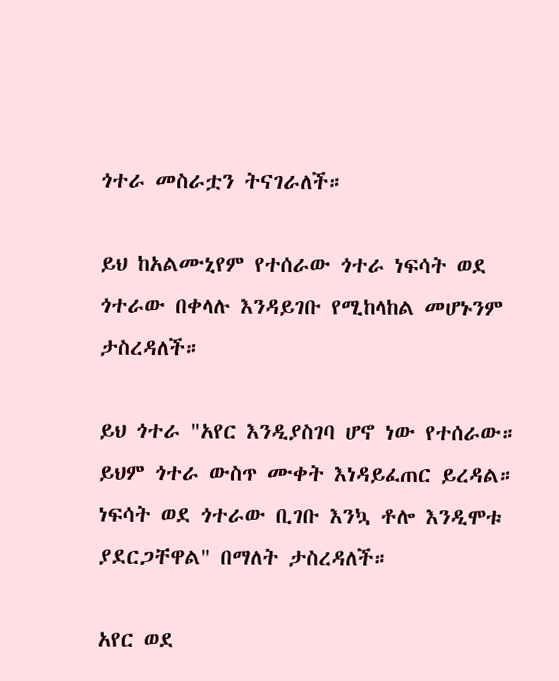ጎተራ መስራቷን ትናገራለች።

ይህ ከአልሙኒየም የተሰራው ጎተራ ነፍሳት ወደ ጎተራው በቀላሉ እንዳይገቡ የሚከላከል መሆኑንም ታስረዳለች።

ይህ ጎተራ "አየር እንዲያስገባ ሆኖ ነው የተሰራው። ይህም ጎተራ ውስጥ ሙቀት እነዳይፈጠር ይረዳል። ነፍሳት ወደ ጎተራው ቢገቡ እንኳ ቶሎ እንዲሞቱ ያደርጋቸዋል" በማለት ታስረዳለች።

አየር ወደ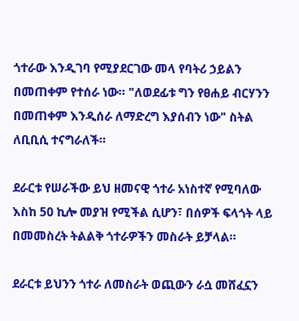ጎተራው እንዲገባ የሚያደርገው መላ የባትሪ ኃይልን በመጠቀም የተሰራ ነው። "ለወደፊቱ ግን የፀሐይ ብርሃንን በመጠቀም እንዲሰራ ለማድረግ እያሰብን ነው" ስትል ለቢቢሲ ተናግራለች።

ደራርቱ የሠራችው ይህ ዘመናዊ ጎተራ አነስተኛ የሚባለው እስከ 50 ኪሎ መያዝ የሚችል ሲሆን፣ በሰዎች ፍላጎት ላይ በመመስረት ትልልቅ ጎተራዎችን መስራት ይቻላል።

ደራርቱ ይህንን ጎተራ ለመስራት ወጪውን ራሷ መሸፈኗን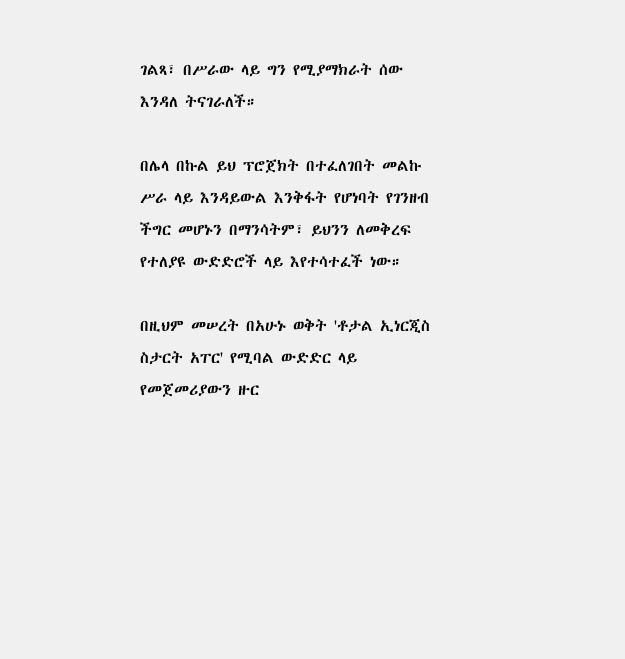ገልጻ፣ በሥራው ላይ ግን የሚያማክራት ሰው እንዳለ ትናገራለች።

በሌላ በኩል ይህ ፕሮጀክት በተፈለገበት መልኩ ሥራ ላይ እንዳይውል እንቅፋት የሆነባት የገንዘብ ችግር መሆኑን በማንሳትም፣ ይህንን ለመቅረፍ የተለያዩ ውድድሮች ላይ እየተሳተፈች ነው።

በዚህም መሠረት በአሁኑ ወቅት 'ቶታል ኢነርጂስ ስታርት አፐር' የሚባል ውድድር ላይ የመጀመሪያውን ዙር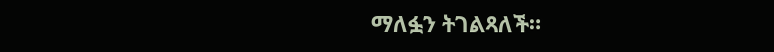ማለፏን ትገልጻለች።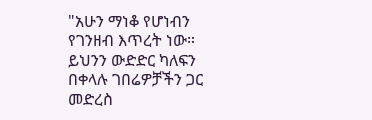"አሁን ማነቆ የሆነብን የገንዘብ እጥረት ነው። ይህንን ውድድር ካለፍን በቀላሉ ገበሬዎቻችን ጋር መድረስ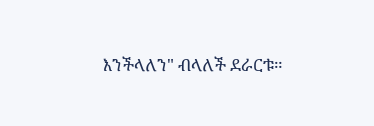እንችላለን" ብላለች ደራርቱ።